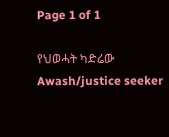Page 1 of 1

የህወሓት ካድሬው Awash/justice seeker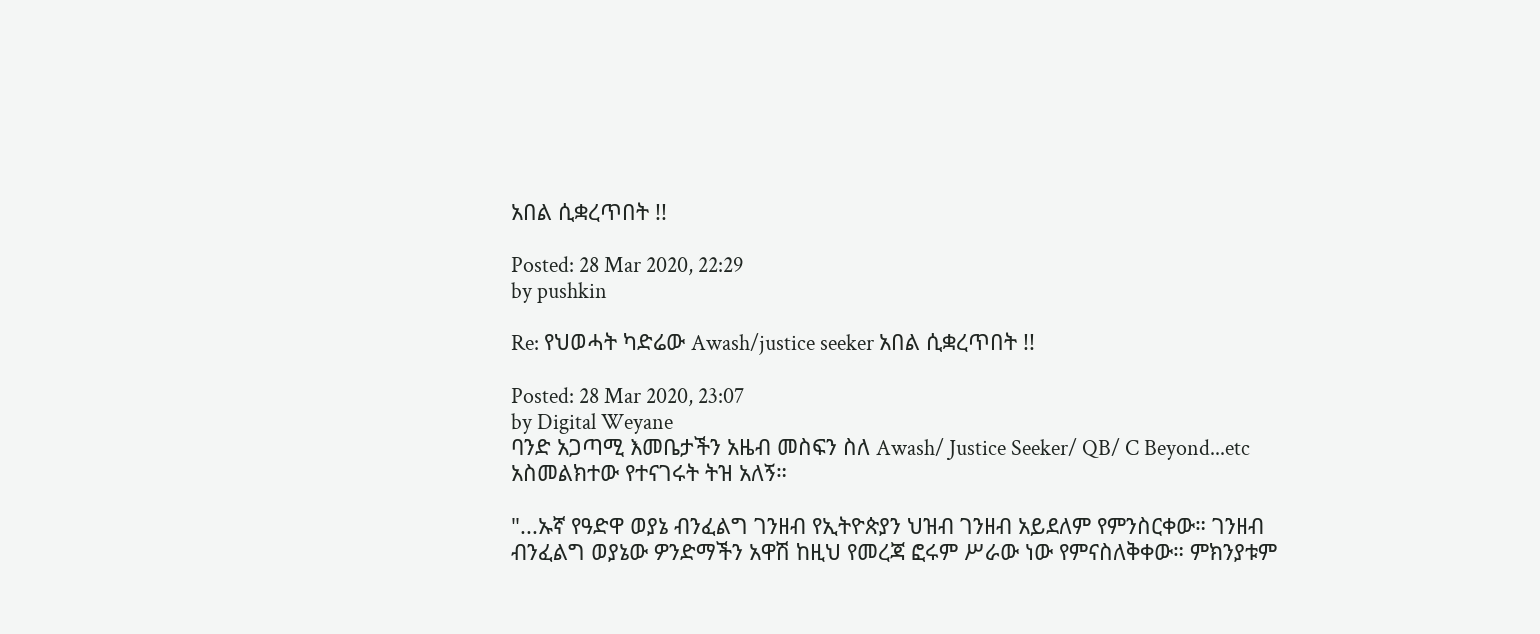አበል ሲቋረጥበት !!

Posted: 28 Mar 2020, 22:29
by pushkin

Re: የህወሓት ካድሬው Awash/justice seeker አበል ሲቋረጥበት !!

Posted: 28 Mar 2020, 23:07
by Digital Weyane
ባንድ አጋጣሚ እመቤታችን አዜብ መስፍን ስለ Awash/ Justice Seeker/ QB/ C Beyond...etc አስመልክተው የተናገሩት ትዝ አለኝ።

"...ኡኛ የዓድዋ ወያኔ ብንፈልግ ገንዘብ የኢትዮጵያን ህዝብ ገንዘብ አይደለም የምንስርቀው። ገንዘብ ብንፈልግ ወያኔው ዎንድማችን አዋሽ ከዚህ የመረጃ ፎሩም ሥራው ነው የምናስለቅቀው። ምክንያቱም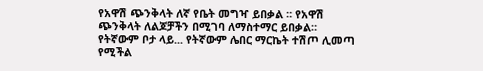የአዋሽ ጭንቅላት ለኛ የቤት መግዣ ይበቃል ። የአዋሽ ጭንቅላት ለልጆቻችን በሚገባ ለማስተማር ይበቃል። የትኛውም ቦታ ላይ... የትኛውም ሌበር ማርኬት ተሽጦ ሊመጣ የሚችል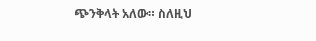ጭንቅላት አለው። ስለዚህ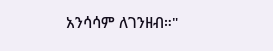አንሳሳም ለገንዘብ።"